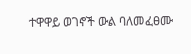ተዋዋይ ወገኖች ውል ባለመፈፀሙ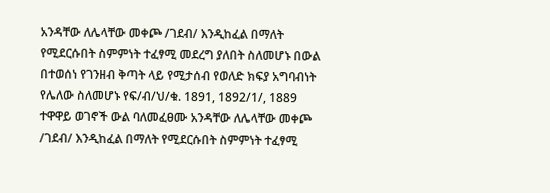አንዳቸው ለሌላቸው መቀጮ /ገደብ/ እንዲከፈል በማለት የሚደርሱበት ስምምነት ተፈፃሚ መደረግ ያለበት ስለመሆኑ በውል በተወሰነ የገንዘብ ቅጣት ላይ የሚታሰብ የወለድ ክፍያ አግባብነት የሌለው ስለመሆኑ የፍ/ብ/ህ/ቁ. 1891, 1892/1/, 1889
ተዋዋይ ወገኖች ውል ባለመፈፀሙ አንዳቸው ለሌላቸው መቀጮ /ገደብ/ እንዲከፈል በማለት የሚደርሱበት ስምምነት ተፈፃሚ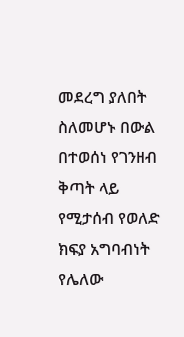መደረግ ያለበት ስለመሆኑ በውል በተወሰነ የገንዘብ ቅጣት ላይ የሚታሰብ የወለድ ክፍያ አግባብነት የሌለው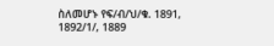ስለመሆኑ የፍ/ብ/ህ/ቁ. 1891, 1892/1/, 1889